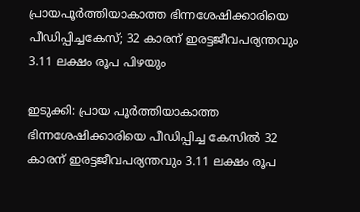പ്രായപൂർത്തിയാകാത്ത ഭിന്നശേഷിക്കാരിയെ പീഡിപ്പിച്ചകേസ്; 32 കാരന് ഇരട്ടജീവപര്യന്തവും 3.11 ലക്ഷം രൂപ പിഴയും

ഇടുക്കി: പ്രായ പൂർത്തിയാകാത്ത ഭിന്നശേഷിക്കാരിയെ പീഡിപ്പിച്ച കേസിൽ 32 കാരന് ഇരട്ടജീവപര്യന്തവും 3.11 ലക്ഷം രൂപ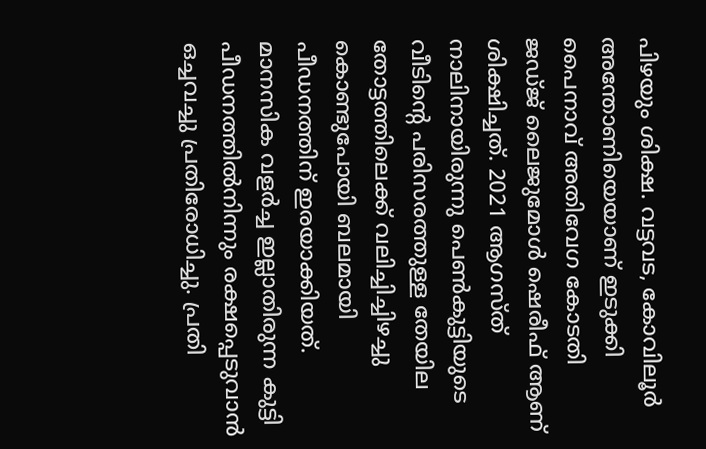പിഴയും ശിക്ഷ. വട്ടവട, കോവിലൂർ അന്തോണിയെയാണ് ഇടുക്കി പൈനാവ് അതിവേഗ കോടതി ജഡ്ജ് ലൈജുമോൾ ഷെരീഫ് ആണ് ശിക്ഷിച്ചത്. 2021 ആഗസ്ത് നാലിനായിരുന്നു പെൺകുട്ടിയുടെ വീടിന്റെ പരിസരത്തുള്ള തേയില തോട്ടത്തിലെക്ക് വലിച്ചിച്ചിഴച്ചു കൊണ്ടുപോയി ബലമായി പീഡനത്തിന് ഇരയാക്കിയത്. മാനസിക വളർച്ച ഇല്ലാതിരുന്ന കുട്ടി പീഡനത്തിൽനിന്നും രക്ഷപ്പെടുവാൻ ഒച്ചവച്ചു പ്രതിരോധിച്ചു. പ്രതി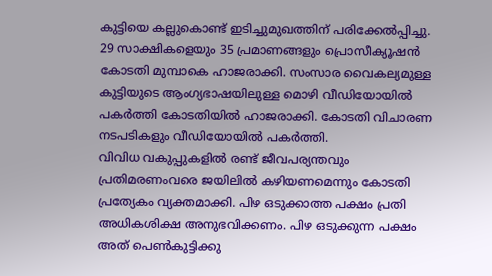കുട്ടിയെ കല്ലുകൊണ്ട് ഇടിച്ചുമുഖത്തിന് പരിക്കേൽപ്പിച്ചു. 29 സാക്ഷികളെയും 35 പ്രമാണങ്ങളും പ്രൊസീക്യൂഷൻ കോടതി മുമ്പാകെ ഹാജരാക്കി. സംസാര വൈകല്യമുള്ള കുട്ടിയുടെ ആംഗ്യഭാഷയിലുള്ള മൊഴി വീഡിയോയിൽ പകർത്തി കോടതിയിൽ ഹാജരാക്കി. കോടതി വിചാരണ നടപടികളും വീഡിയോയിൽ പകർത്തി.
വിവിധ വകുപ്പുകളിൽ രണ്ട് ജീവപര്യന്തവും പ്രതിമരണംവരെ ജയിലിൽ കഴിയണമെന്നും കോടതി പ്രത്യേകം വ്യക്തമാക്കി. പിഴ ഒടുക്കാത്ത പക്ഷം പ്രതി അധികശിക്ഷ അനുഭവിക്കണം. പിഴ ഒടുക്കുന്ന പക്ഷം അത് പെൺകുട്ടിക്കു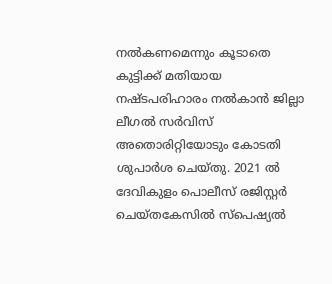നൽകണമെന്നും കൂടാതെ കുട്ടിക്ക് മതിയായ നഷ്ടപരിഹാരം നൽകാൻ ജില്ലാ ലീഗൽ സർവിസ് അതൊരിറ്റിയോടും കോടതി ശുപാർശ ചെയ്തു. 2021 ൽ ദേവികുളം പൊലീസ് രജിസ്റ്റർ ചെയ്തകേസിൽ സ്പെഷ്യൽ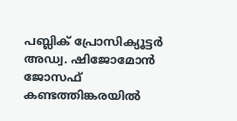പബ്ലിക് പ്രോസിക്യൂട്ടർ അഡ്വ. ഷിജോമോൻ ജോസഫ് കണ്ടത്തിങ്കരയിൽ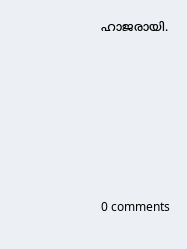ഹാജരായി.









0 comments